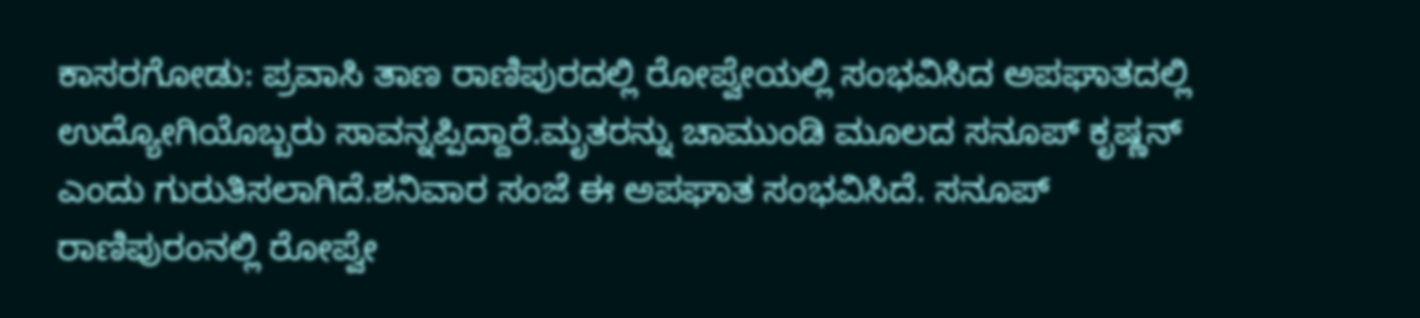ಕಾಸರಗೋಡು: ಪ್ರವಾಸಿ ತಾಣ ರಾಣಿಪುರದಲ್ಲಿ ರೋಪ್ವೇಯಲ್ಲಿ ಸಂಭವಿಸಿದ ಅಪಘಾತದಲ್ಲಿ ಉದ್ಯೋಗಿಯೊಬ್ಬರು ಸಾವನ್ನಪ್ಪಿದ್ದಾರೆ.ಮೃತರನ್ನು ಚಾಮುಂಡಿ ಮೂಲದ ಸನೂಪ್ ಕೃಷ್ಣನ್ ಎಂದು ಗುರುತಿಸಲಾಗಿದೆ.ಶನಿವಾರ ಸಂಜೆ ಈ ಅಪಘಾತ ಸಂಭವಿಸಿದೆ. ಸನೂಪ್ ರಾಣಿಪುರಂನಲ್ಲಿ ರೋಪ್ವೇ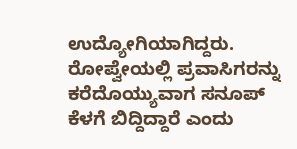ಉದ್ಯೋಗಿಯಾಗಿದ್ದರು. ರೋಪ್ವೇಯಲ್ಲಿ ಪ್ರವಾಸಿಗರನ್ನು ಕರೆದೊಯ್ಯುವಾಗ ಸನೂಪ್ ಕೆಳಗೆ ಬಿದ್ದಿದ್ದಾರೆ ಎಂದು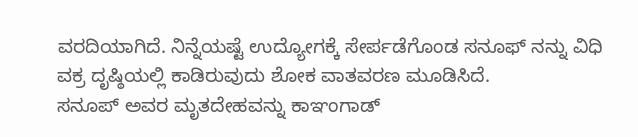ವರದಿಯಾಗಿದೆ. ನಿನ್ನೆಯಷ್ಟೆ ಉದ್ಯೋಗಕ್ಕೆ ಸೇರ್ಪಡೆಗೊಂಡ ಸನೂಫ್ ನನ್ನು ವಿಧಿ ವಕ್ರ ದೃಷ್ಠಿಯಲ್ಲಿ ಕಾಡಿರುವುದು ಶೋಕ ವಾತವರಣ ಮೂಡಿಸಿದೆ.
ಸನೂಪ್ ಅವರ ಮೃತದೇಹವನ್ನು ಕಾಞಂಗಾಡ್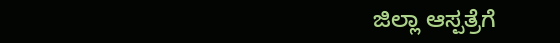ಜಿಲ್ಲಾ ಆಸ್ಪತ್ರೆಗೆ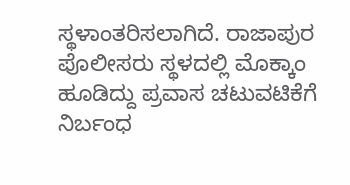ಸ್ಥಳಾಂತರಿಸಲಾಗಿದೆ. ರಾಜಾಪುರ ಪೊಲೀಸರು ಸ್ಥಳದಲ್ಲಿ ಮೊಕ್ಕಾಂ ಹೂಡಿದ್ದು ಪ್ರವಾಸ ಚಟುವಟಿಕೆಗೆ ನಿರ್ಬಂಧ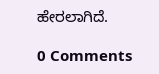ಹೇರಲಾಗಿದೆ.

0 Comments